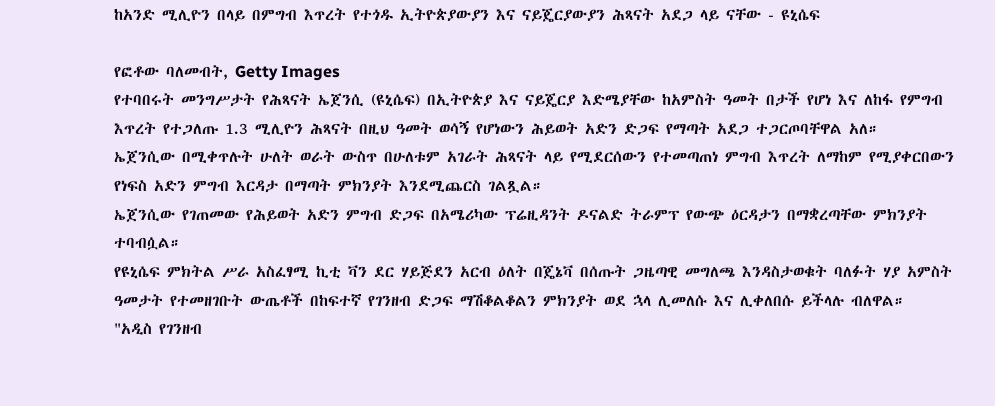ከአንድ ሚሊዮን በላይ በምግብ እጥረት የተጎዱ ኢትዮጵያውያን እና ናይጄርያውያን ሕጻናት አደጋ ላይ ናቸው - ዩኒሴፍ

የፎቶው ባለመብት, Getty Images
የተባበሩት መንግሥታት የሕጻናት ኤጀንሲ (ዩኒሴፍ) በኢትዮጵያ እና ናይጄርያ እድሜያቸው ከአምስት ዓመት በታች የሆነ እና ለከፋ የምግብ እጥረት የተጋለጡ 1.3 ሚሊዮን ሕጻናት በዚህ ዓመት ወሳኝ የሆነውን ሕይወት አድን ድጋፍ የማጣት አደጋ ተጋርጦባቸዋል አለ።
ኤጀንሲው በሚቀጥሉት ሁለት ወራት ውስጥ በሁለቱም አገራት ሕጻናት ላይ የሚደርሰውን የተመጣጠነ ምግብ እጥረት ለማከም የሚያቀርበውን የነፍስ አድን ምግብ እርዳታ በማጣት ምክንያት እንደሚጨርስ ገልጿል።
ኤጀንሲው የገጠመው የሕይወት አድን ምግብ ድጋፍ በአሜሪካው ፕሬዚዳንት ዶናልድ ትራምፕ የውጭ ዕርዳታን በማቋረጣቸው ምክንያት ተባብሷል።
የዩኒሴፍ ምክትል ሥራ አስፈፃሚ ኪቲ ቫን ደር ሃይጅደን አርብ ዕለት በጄኔቫ በሰጡት ጋዜጣዊ መግለጫ እንዳስታወቁት ባለፉት ሃያ አምስት ዓመታት የተመዘገቡት ውጤቶች በከፍተኛ የገንዘብ ድጋፍ ማሽቆልቆልን ምክንያት ወደ ኋላ ሊመለሱ እና ሊቀለበሱ ይችላሉ ብለዋል።
"አዲስ የገንዘብ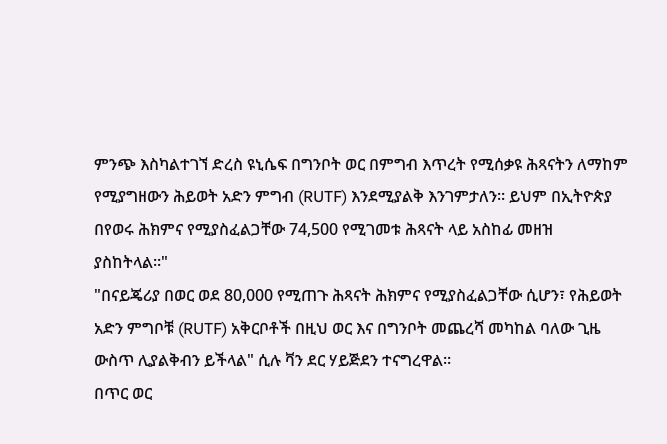ምንጭ እስካልተገኘ ድረስ ዩኒሴፍ በግንቦት ወር በምግብ እጥረት የሚሰቃዩ ሕጻናትን ለማከም የሚያግዘውን ሕይወት አድን ምግብ (RUTF) እንደሚያልቅ እንገምታለን። ይህም በኢትዮጵያ በየወሩ ሕክምና የሚያስፈልጋቸው 74,500 የሚገመቱ ሕጻናት ላይ አስከፊ መዘዝ ያስከትላል።"
"በናይጄሪያ በወር ወደ 80,000 የሚጠጉ ሕጻናት ሕክምና የሚያስፈልጋቸው ሲሆን፣ የሕይወት አድን ምግቦቹ (RUTF) አቅርቦቶች በዚህ ወር እና በግንቦት መጨረሻ መካከል ባለው ጊዜ ውስጥ ሊያልቅብን ይችላል" ሲሉ ቫን ደር ሃይጅደን ተናግረዋል።
በጥር ወር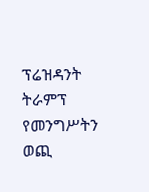ፕሬዝዳንት ትራምፕ የመንግሥትን ወጪ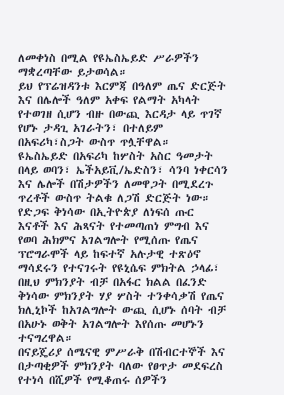ለመቀነስ በሚል የዩኤስኤይድ ሥራዎችን ማቋረጣቸው ይታወሳል።
ይህ የፕሬዝዳንቱ እርምጃ በዓለም ጤና ድርጅት እና በሌሎች ዓለም አቀፍ የልማት አካላት የተወገዘ ሲሆን ብዙ በውጪ እርዳታ ላይ ጥገኛ የሆኑ ታዳጊ አገራትን፣ በተለይም በአፍሪካ፣ስጋት ውስጥ ጥሏቸዋል።
ዩኤስኤይድ በአፍሪካ ከሦስት አስር ዓመታት በላይ ወባን፣ ኤችአይቪ/ኤድስን፣ ሳንባ ነቀርሳን እና ሌሎች በሽታዎችን ለመዋጋት በሚደረጉ ጥረቶች ውስጥ ትልቁ ለጋሽ ድርጅት ነው።
የድጋፍ ቅነሳው በኢትዮጵያ ለነፍሰ ጡር እናቶች እና ሕጻናት የተመጣጠነ ምግብ እና የወባ ሕክምና አገልግሎት የሚሰጡ የጤና ፕሮግራሞች ላይ ከፍተኛ አሉታዊ ተጽዕኖ ማሳደሩን የተናገሩት የዩኒሴፍ ምክትል ኃላፊ፣ በዚህ ምክንያት ብቻ በአፋር ክልል በፈንድ ቅነሳው ምክንያት ሃያ ሦስት ተንቀሳቃሽ የጤና ክሊኒኮች ከአገልግሎት ውጪ ሲሆኑ ሰባት ብቻ በአሁኑ ወቅት አገልግሎት እየሰጡ መሆኑን ተናግረዋል።
በናይጄሪያ ሰሜናዊ ምሥራቅ በሽብርተኞች እና በታጣቂዎች ምክንያት ባለው የፀጥታ መደፍረስ የተነሳ በሺዎች የሚቆጠሩ ሰዎችን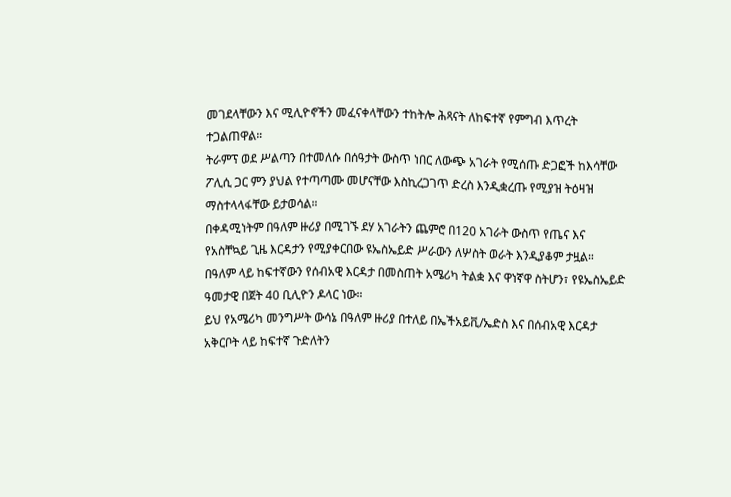መገደላቸውን እና ሚሊዮኖችን መፈናቀላቸውን ተከትሎ ሕጻናት ለከፍተኛ የምግብ እጥረት ተጋልጠዋል።
ትራምፕ ወደ ሥልጣን በተመለሱ በሰዓታት ውስጥ ነበር ለውጭ አገራት የሚሰጡ ድጋፎች ከእሳቸው ፖሊሲ ጋር ምን ያህል የተጣጣሙ መሆናቸው እስኪረጋገጥ ድረስ እንዲቋረጡ የሚያዝ ትዕዛዝ ማስተላላፋቸው ይታወሳል።
በቀዳሚነትም በዓለም ዙሪያ በሚገኙ ደሃ አገራትን ጨምሮ በ120 አገራት ውስጥ የጤና እና የአስቸኳይ ጊዜ እርዳታን የሚያቀርበው ዩኤስኤይድ ሥራውን ለሦስት ወራት እንዲያቆም ታዟል።
በዓለም ላይ ከፍተኛውን የሰብአዊ እርዳታ በመስጠት አሜሪካ ትልቋ እና ዋነኛዋ ስትሆን፣ የዩኤስኤይድ ዓመታዊ በጀት 40 ቢሊዮን ዶላር ነው።
ይህ የአሜሪካ መንግሥት ውሳኔ በዓለም ዙሪያ በተለይ በኤችአይቪ/ኤድስ እና በሰብአዊ እርዳታ አቅርቦት ላይ ከፍተኛ ጉድለትን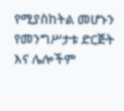የሚያስከትል መሆኑን የመንግሥታቱ ድርጅት እና ሌሎችም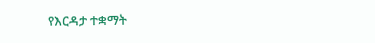የእርዳታ ተቋማት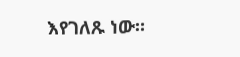እየገለጹ ነው።